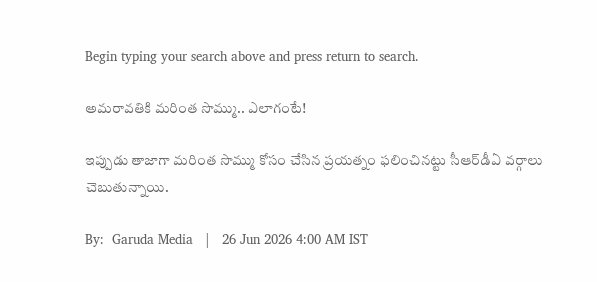Begin typing your search above and press return to search.

అమ‌రావ‌తికి మ‌రింత సొమ్ము.. ఎలాగంటే!

ఇప్పుడు తాజాగా మ‌రింత సొమ్ము కోసం చేసిన ప్ర‌య‌త్నం ఫ‌లించిన‌ట్టు సీఆర్‌డీఏ వ‌ర్గాలు చెబుతున్నాయి.

By:  Garuda Media   |   26 Jun 2026 4:00 AM IST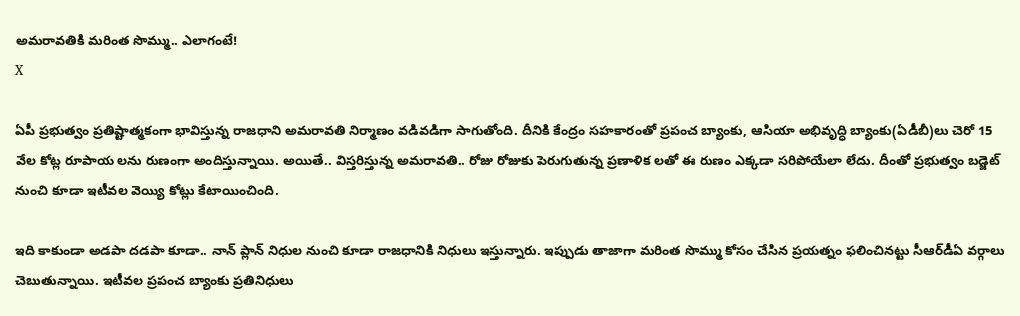అమ‌రావ‌తికి మ‌రింత సొమ్ము.. ఎలాగంటే!
X

ఏపీ ప్ర‌భుత్వం ప్ర‌తిష్టాత్మ‌కంగా భావిస్తున్న రాజ‌ధాని అమ‌రావ‌తి నిర్మాణం వ‌డివ‌డిగా సాగుతోంది. దీనికి కేంద్రం స‌హ‌కారంతో ప్ర‌పంచ బ్యాంకు, ఆసియా అభివృద్ధి బ్యాంకు(ఏడీబీ)లు చెరో 15 వేల కోట్ల రూపాయ లను రుణంగా అందిస్తున్నాయి. అయితే.. విస్త‌రిస్తున్న అమ‌రావ‌తి.. రోజు రోజుకు పెరుగుతున్న ప్ర‌ణాళిక లతో ఈ రుణం ఎక్క‌డా స‌రిపోయేలా లేదు. దీంతో ప్ర‌భుత్వం బ‌డ్జెట్ నుంచి కూడా ఇటీవ‌ల వెయ్యి కోట్లు కేటాయించింది.

ఇది కాకుండా అడ‌పా ద‌డ‌పా కూడా.. నాన్ ప్లాన్ నిధుల నుంచి కూడా రాజ‌ధానికి నిధులు ఇస్తున్నారు. ఇప్పుడు తాజాగా మ‌రింత సొమ్ము కోసం చేసిన ప్ర‌య‌త్నం ఫ‌లించిన‌ట్టు సీఆర్‌డీఏ వ‌ర్గాలు చెబుతున్నాయి. ఇటీవ‌ల ప్ర‌పంచ బ్యాంకు ప్ర‌తినిధులు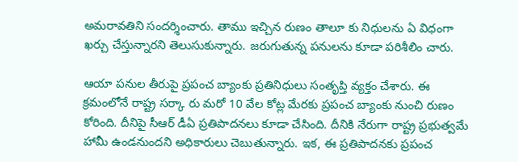అమ‌రావ‌తిని సంద‌ర్శించారు. తాము ఇచ్చిన రుణం తాలూ కు నిధుల‌ను ఏ విధంగా ఖ‌ర్చు చేస్తున్నార‌ని తెలుసుకున్నారు. జ‌రుగుతున్న ప‌నుల‌ను కూడా ప‌రిశీలిం చారు.

ఆయా ప‌నుల తీరుపై ప్ర‌పంచ బ్యాంకు ప్ర‌తినిధులు సంతృప్తి వ్య‌క్తం చేశారు. ఈ క్ర‌మంలోనే రాష్ట్ర స‌ర్కా రు మ‌రో 10 వేల కోట్ల మేర‌కు ప్ర‌పంచ బ్యాంకు నుంచి రుణం కోరింది. దీనిపై సీఆర్ డీఏ ప్ర‌తిపాద‌న‌లు కూడా చేసింది. దీనికి నేరుగా రాష్ట్ర ప్ర‌భుత్వ‌మే హామీ ఉండ‌నుంద‌ని అధికారులు చెబుతున్నారు. ఇక‌, ఈ ప్ర‌తిపాద‌న‌కు ప్ర‌పంచ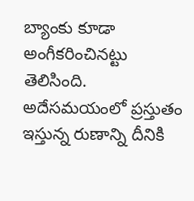బ్యాంకు కూడా అంగీక‌రించిన‌ట్టు తెలిసింది. అదేస‌మ‌యంలో ప్ర‌స్తుతం ఇస్తున్న రుణాన్ని దీనికి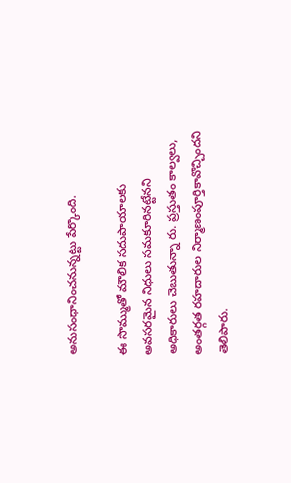అనుసంధానించ‌నున్న‌ట్టు పేర్కొంది.

ఈ సొమ్ముతో మౌలిక స‌దుపాయాల‌కు అవ‌స‌ర‌మైన నిధులు స‌మ‌కూరిన‌ట్టేన‌ని అధికారులు చెబుతున్నా రు. ప్ర‌స్తుతం కాల్వ‌లు, అంత‌ర్గ‌త ర‌హ‌దారుల నిర్మాణంపూర్తికావొచ్చింద‌ని తెలిపారు.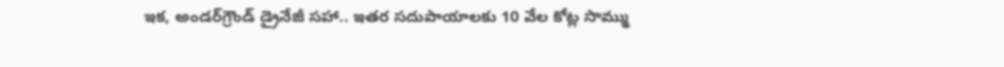ఇక‌, అండ‌ర్‌గ్రౌండ్ డ్రైనేజీ స‌హా.. ఇత‌ర స‌దుపాయాల‌కు 10 వేల కోట్ల సొమ్ము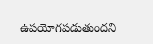ఉప‌యోగప‌డుతుంద‌ని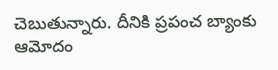చెబుతున్నారు. దీనికి ప్ర‌పంచ బ్యాంకు ఆమోదం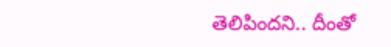తెలిపింద‌ని.. దీంతో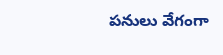ప‌నులు వేగంగా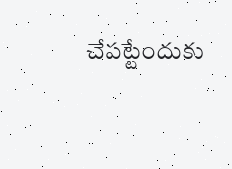చేప‌ట్టేందుకు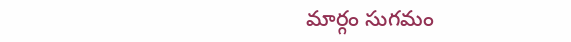మార్గం సుగ‌మం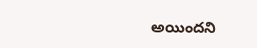అయింద‌ని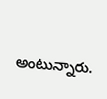అంటున్నారు.